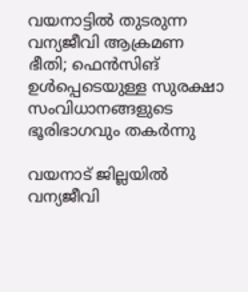വയനാട്ടിൽ തുടരുന്ന വന്യജീവി ആക്രമണ ഭീതി; ഫെൻസിങ് ഉൾപ്പെടെയുള്ള സുരക്ഷാ സംവിധാനങ്ങളുടെ ഭൂരിഭാഗവും തകർന്നു

വയനാട് ജില്ലയിൽ വന്യജീവി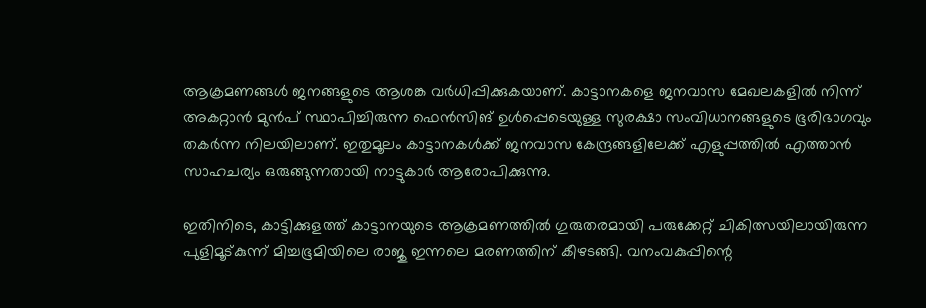ആക്രമണങ്ങൾ ജനങ്ങളുടെ ആശങ്ക വർധിപ്പിക്കുകയാണ്. കാട്ടാനകളെ ജനവാസ മേഖലകളിൽ നിന്ന് അകറ്റാൻ മുൻപ് സ്ഥാപിച്ചിരുന്ന ഫെൻസിങ് ഉൾപ്പെടെയുള്ള സുരക്ഷാ സംവിധാനങ്ങളുടെ ഭൂരിഭാഗവും തകർന്ന നിലയിലാണ്. ഇതുമൂലം കാട്ടാനകൾക്ക് ജനവാസ കേന്ദ്രങ്ങളിലേക്ക് എളുപ്പത്തിൽ എത്താൻ സാഹചര്യം ഒരുങ്ങുന്നതായി നാട്ടുകാർ ആരോപിക്കുന്നു.

ഇതിനിടെ, കാട്ടിക്കുളത്ത് കാട്ടാനയുടെ ആക്രമണത്തിൽ ഗുരുതരമായി പരുക്കേറ്റ് ചികിത്സയിലായിരുന്ന പുളിമൂട്കുന്ന് മിച്ചഭൂമിയിലെ രാജു ഇന്നലെ മരണത്തിന് കീഴടങ്ങി. വനംവകുപ്പിന്റെ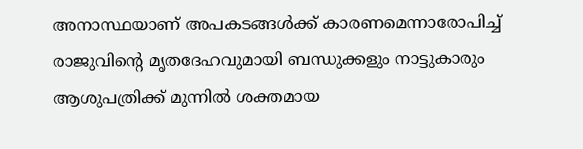അനാസ്ഥയാണ് അപകടങ്ങൾക്ക് കാരണമെന്നാരോപിച്ച് രാജുവിന്റെ മൃതദേഹവുമായി ബന്ധുക്കളും നാട്ടുകാരും ആശുപത്രിക്ക് മുന്നിൽ ശക്തമായ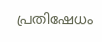പ്രതിഷേധം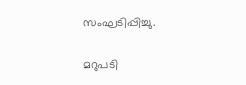സംഘടിപ്പിച്ചു.

മറുപടി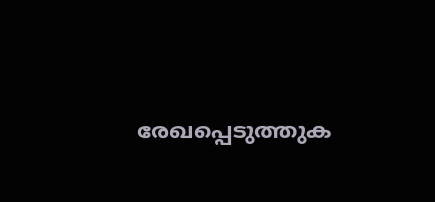രേഖപ്പെടുത്തുക